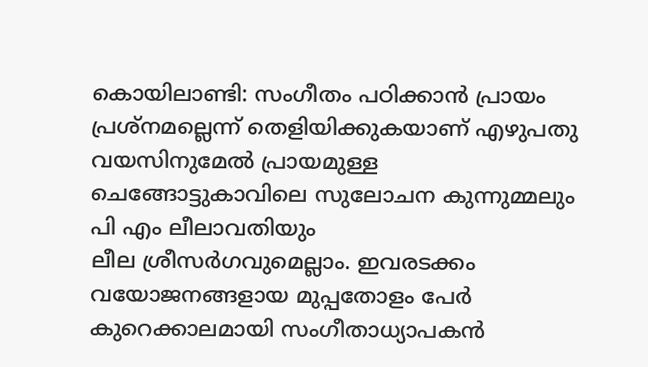കൊയിലാണ്ടി: സംഗീതം പഠിക്കാൻ പ്രായം പ്രശ്നമല്ലെന്ന് തെളിയിക്കുകയാണ് എഴുപതു വയസിനുമേൽ പ്രായമുള്ള ചെങ്ങോട്ടുകാവിലെ സുലോചന കുന്നുമ്മലും
പി എം ലീലാവതിയും
ലീല ശ്രീസർഗവുമെല്ലാം. ഇവരടക്കം വയോജനങ്ങളായ മുപ്പതോളം പേർ കുറെക്കാലമായി സംഗീതാധ്യാപകൻ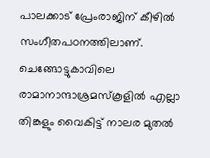പാലക്കാട് പ്രേംരാജിന് കീഴിൽ സംഗീതപഠനത്തിലാണ്.
ചെങ്ങോട്ടുകാവിലെ രാമാനാന്ദാശ്രമസ്കൂളിൽ എല്ലാ തിങ്കളും വൈകിട്ട് നാലര മുതൽ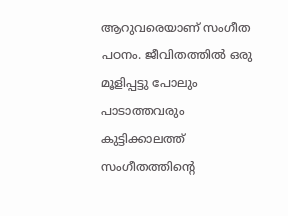ആറുവരെയാണ് സംഗീത പഠനം. ജീവിതത്തിൽ ഒരു മൂളിപ്പട്ടു പോലും പാടാത്തവരും കുട്ടിക്കാലത്ത് സംഗീതത്തിൻ്റെ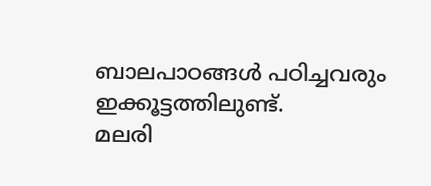ബാലപാഠങ്ങൾ പഠിച്ചവരും ഇക്കൂട്ടത്തിലുണ്ട്.
മലരി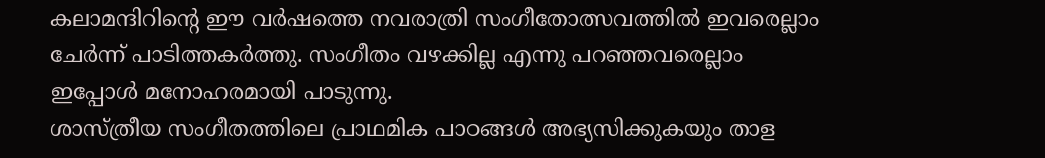കലാമന്ദിറിൻ്റെ ഈ വർഷത്തെ നവരാത്രി സംഗീതോത്സവത്തിൽ ഇവരെല്ലാം ചേർന്ന് പാടിത്തകർത്തു. സംഗീതം വഴക്കില്ല എന്നു പറഞ്ഞവരെല്ലാം ഇപ്പോൾ മനോഹരമായി പാടുന്നു.
ശാസ്ത്രീയ സംഗീതത്തിലെ പ്രാഥമിക പാഠങ്ങൾ അഭ്യസിക്കുകയും താള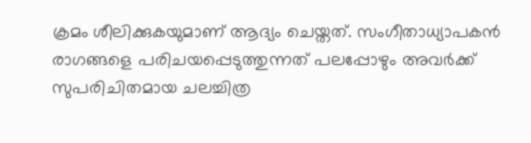ക്രമം ശീലിക്കുകയുമാണ് ആദ്യം ചെയ്തത്. സംഗീതാധ്യാപകൻ
രാഗങ്ങളെ പരിചയപ്പെടുത്തുന്നത് പലപ്പോഴും അവർക്ക് സുപരിചിതമായ ചലച്ചിത്ര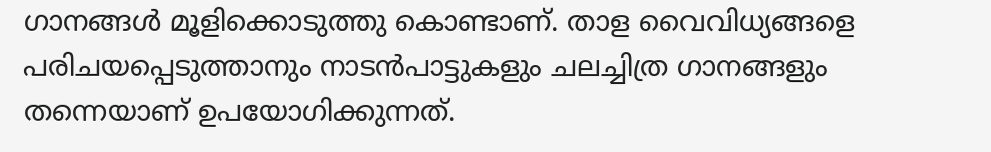ഗാനങ്ങൾ മൂളിക്കൊടുത്തു കൊണ്ടാണ്. താള വൈവിധ്യങ്ങളെ പരിചയപ്പെടുത്താനും നാടൻപാട്ടുകളും ചലച്ചിത്ര ഗാനങ്ങളും തന്നെയാണ് ഉപയോഗിക്കുന്നത്.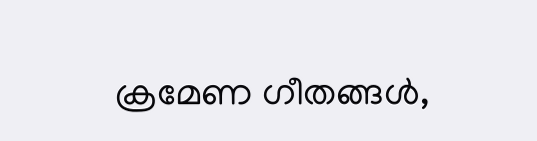ക്രമേണ ഗീതങ്ങൾ,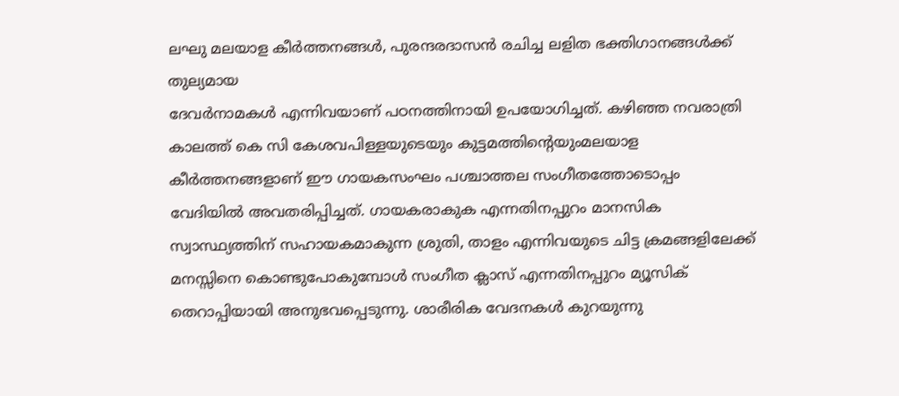ലഘു മലയാള കീർത്തനങ്ങൾ, പുരന്ദരദാസൻ രചിച്ച ലളിത ഭക്തിഗാനങ്ങൾക്ക് തുല്യമായ
ദേവർനാമകൾ എന്നിവയാണ് പഠനത്തിനായി ഉപയോഗിച്ചത്. കഴിഞ്ഞ നവരാത്രി കാലത്ത് കെ സി കേശവപിള്ളയുടെയും കുട്ടമത്തിന്റെയുംമലയാള കീർത്തനങ്ങളാണ് ഈ ഗായകസംഘം പശ്ചാത്തല സംഗീതത്തോടൊപ്പം വേദിയിൽ അവതരിപ്പിച്ചത്. ഗായകരാകുക എന്നതിനപ്പുറം മാനസിക സ്വാസ്ഥ്യത്തിന് സഹായകമാകുന്ന ശ്രുതി, താളം എന്നിവയുടെ ചിട്ട ക്രമങ്ങളിലേക്ക് മനസ്സിനെ കൊണ്ടുപോകുമ്പോൾ സംഗീത ക്ലാസ് എന്നതിനപ്പുറം മ്യൂസിക് തെറാപ്പിയായി അനുഭവപ്പെടുന്നു. ശാരീരിക വേദനകൾ കുറയുന്നു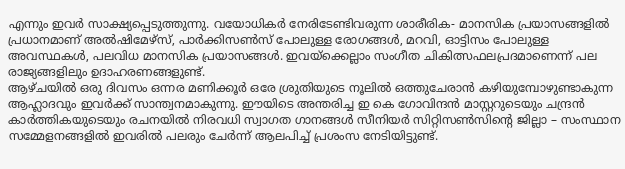എന്നും ഇവർ സാക്ഷ്യപ്പെടുത്തുന്നു. വയോധികർ നേരിടേണ്ടിവരുന്ന ശാരീരിക- മാനസിക പ്രയാസങ്ങളിൽ പ്രധാനമാണ് അൽഷിമേഴ്സ്, പാർക്കിസൺസ് പോലുള്ള രോഗങ്ങൾ, മറവി, ഓട്ടിസം പോലുള്ള അവസ്ഥകൾ, പലവിധ മാനസിക പ്രയാസങ്ങൾ. ഇവയ്ക്കെല്ലാം സംഗീത ചികിത്സഫലപ്രദമാണെന്ന് പല രാജ്യങ്ങളിലും ഉദാഹരണങ്ങളുണ്ട്.
ആഴ്ചയിൽ ഒരു ദിവസം ഒന്നര മണിക്കൂർ ഒരേ ശ്രുതിയുടെ നൂലിൽ ഒത്തുചേരാൻ കഴിയുമ്പോഴുണ്ടാകുന്ന ആഹ്ലാദവും ഇവർക്ക് സാന്ത്വനമാകുന്നു. ഈയിടെ അന്തരിച്ച ഇ കെ ഗോവിന്ദൻ മാസ്റ്ററുടെയും ചന്ദ്രൻ കാർത്തികയുടെയും രചനയിൽ നിരവധി സ്വാഗത ഗാനങ്ങൾ സീനിയർ സിറ്റിസൺസിന്റെ ജില്ലാ – സംസ്ഥാന സമ്മേളനങ്ങളിൽ ഇവരിൽ പലരും ചേർന്ന് ആലപിച്ച് പ്രശംസ നേടിയിട്ടുണ്ട്.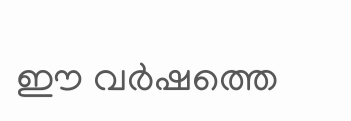ഈ വർഷത്തെ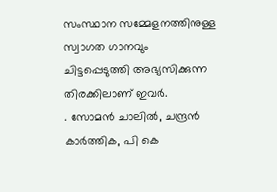സംസ്ഥാന സമ്മേളനത്തിനുള്ള സ്വാഗത ഗാനവും ചിട്ടപ്പെടുത്തി അഭ്യസിക്കുന്ന തിരക്കിലാണ് ഇവർ.
. സോമൻ ചാലിൽ, ചന്ദ്രൻ കാർത്തിക, പി കെ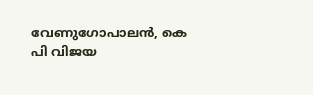വേണുഗോപാലൻ, കെ പി വിജയ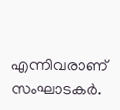എന്നിവരാണ് സംഘാടകർ.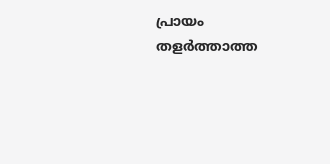പ്രായം തളർത്താത്ത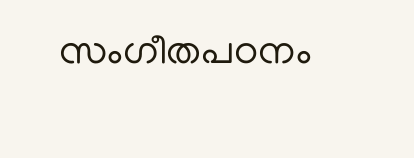സംഗീതപഠനം